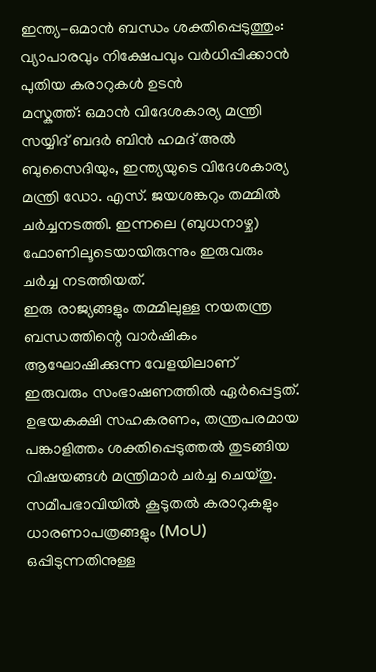ഇന്ത്യ-ഒമാൻ ബന്ധം ശക്തിപ്പെടുത്തും: വ്യാപാരവും നിക്ഷേപവും വർധിപ്പിക്കാൻ പുതിയ കരാറുകൾ ഉടൻ
മസ്കത്ത്: ഒമാൻ വിദേശകാര്യ മന്ത്രി സയ്യിദ് ബദർ ബിൻ ഹമദ് അൽ ബുസൈദിയും, ഇന്ത്യയുടെ വിദേശകാര്യ മന്ത്രി ഡോ. എസ്. ജയശങ്കറും തമ്മിൽ ചർച്ചനടത്തി. ഇന്നലെ (ബുധനാഴ്ച) ഫോണിലൂടെയായിരുന്നും ഇരുവരും ചർച്ച നടത്തിയത്.
ഇരു രാജ്യങ്ങളും തമ്മിലുള്ള നയതന്ത്ര ബന്ധത്തിന്റെ വാർഷികം ആഘോഷിക്കുന്ന വേളയിലാണ് ഇരുവരും സംഭാഷണത്തിൽ ഏർപ്പെട്ടത്. ഉഭയകക്ഷി സഹകരണം, തന്ത്രപരമായ പങ്കാളിത്തം ശക്തിപ്പെടുത്തൽ തുടങ്ങിയ വിഷയങ്ങൾ മന്ത്രിമാർ ചർച്ച ചെയ്തു.
സമീപഭാവിയിൽ കൂടുതൽ കരാറുകളും ധാരണാപത്രങ്ങളും (MoU) ഒപ്പിടുന്നതിനുള്ള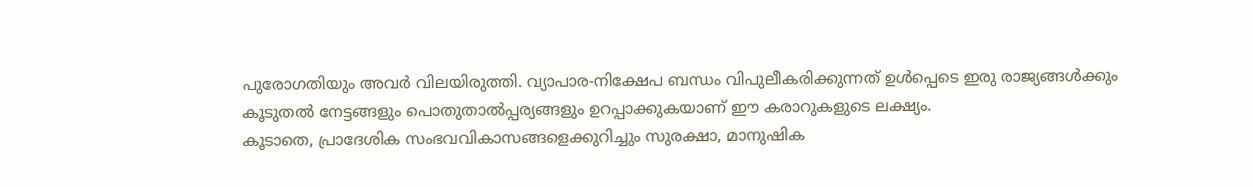പുരോഗതിയും അവർ വിലയിരുത്തി. വ്യാപാര-നിക്ഷേപ ബന്ധം വിപുലീകരിക്കുന്നത് ഉൾപ്പെടെ ഇരു രാജ്യങ്ങൾക്കും കൂടുതൽ നേട്ടങ്ങളും പൊതുതാൽപ്പര്യങ്ങളും ഉറപ്പാക്കുകയാണ് ഈ കരാറുകളുടെ ലക്ഷ്യം.
കൂടാതെ, പ്രാദേശിക സംഭവവികാസങ്ങളെക്കുറിച്ചും സുരക്ഷാ, മാനുഷിക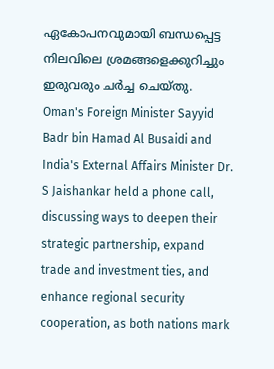ഏകോപനവുമായി ബന്ധപ്പെട്ട നിലവിലെ ശ്രമങ്ങളെക്കുറിച്ചും ഇരുവരും ചർച്ച ചെയ്തു.
Oman's Foreign Minister Sayyid Badr bin Hamad Al Busaidi and India's External Affairs Minister Dr. S Jaishankar held a phone call, discussing ways to deepen their strategic partnership, expand trade and investment ties, and enhance regional security cooperation, as both nations mark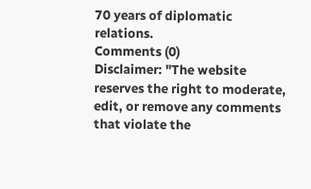70 years of diplomatic relations.
Comments (0)
Disclaimer: "The website reserves the right to moderate, edit, or remove any comments that violate the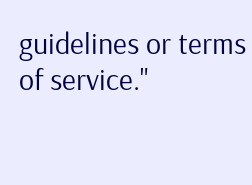guidelines or terms of service."